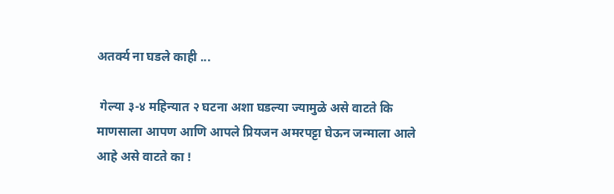अतर्क्य ना घडले काही ...

 गेल्या ३-४ महिन्यात २ घटना अशा घडल्या ज्यामुळे असे वाटते कि माणसाला आपण आणि आपले प्रियजन अमरपट्टा घेऊन जन्माला आले  आहे असे वाटते का !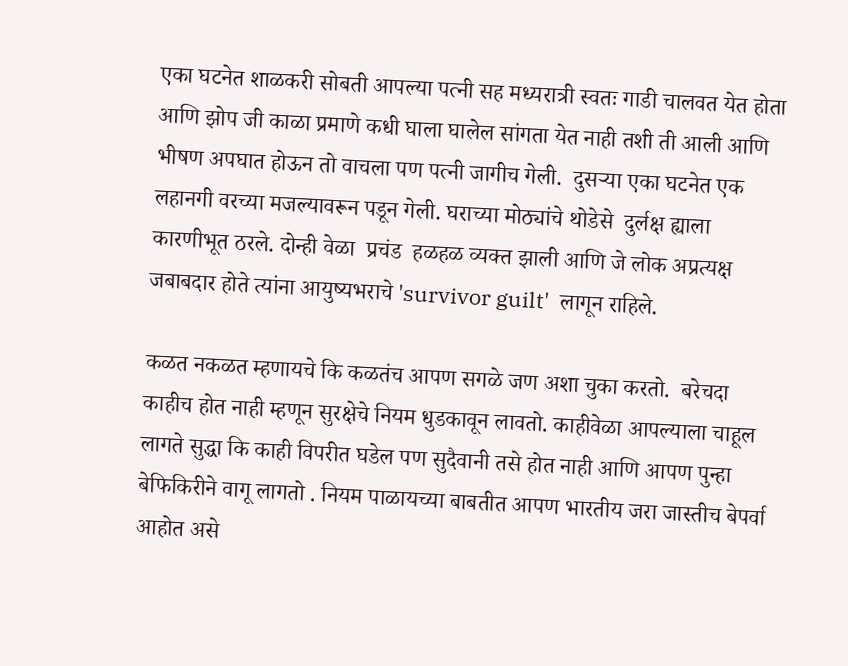एका घटनेत शाळकरी सोबती आपल्या पत्नी सह मध्यरात्री स्वतः गाडी चालवत येत होता आणि झोप जी काळा प्रमाणे कधी घाला घालेल सांगता येत नाही तशी ती आली आणि भीषण अपघात होऊन तो वाचला पण पत्नी जागीच गेली.  दुसऱ्या एका घटनेत एक लहानगी वरच्या मजल्यावरून पडून गेली. घराच्या मोठ्यांचे थोडेसे  दुर्लक्ष ह्याला कारणीभूत ठरले. दोन्ही वेळा  प्रचंड  हळहळ व्यक्त झाली आणि जे लोक अप्रत्यक्ष जबाबदार होते त्यांना आयुष्यभराचे 'survivor guilt'  लागून राहिले.

कळत नकळत म्हणायचे कि कळतंच आपण सगळे जण अशा चुका करतो.  बरेचदा काहीच होत नाही म्हणून सुरक्षेचे नियम धुडकावून लावतो. काहीवेळा आपल्याला चाहूल लागते सुद्धा कि काही विपरीत घडेल पण सुदैवानी तसे होत नाही आणि आपण पुन्हा बेफिकिरीने वागू लागतो . नियम पाळायच्या बाबतीत आपण भारतीय जरा जास्तीच बेपर्वा आहोत असे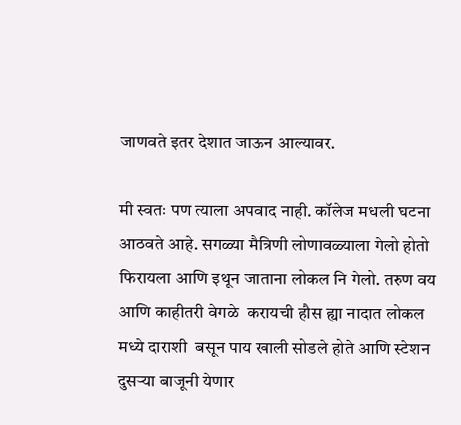जाणवते इतर देशात जाऊन आल्यावर.

मी स्वतः पण त्याला अपवाद नाही. कॉलेज मधली घटना आठवते आहे. सगळ्या मैत्रिणी लोणावळ्याला गेलो होतो फिरायला आणि इथून जाताना लोकल नि गेलो. तरुण वय आणि काहीतरी वेगळे  करायची हौस ह्या नादात लोकल मध्ये दाराशी  बसून पाय खाली सोडले होते आणि स्टेशन दुसऱ्या बाजूनी येणार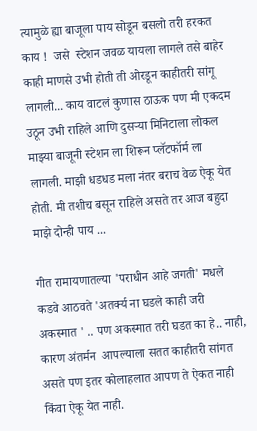त्यामुळे ह्या बाजूला पाय सोडून बसलो तरी हरकत काय !  जसे  स्टेशन जवळ यायला लागले तसे बाहेर काही माणसे उभी होती ती ओरडून काहीतरी सांगू लागली... काय वाटलं कुणास ठाऊक पण मी एकदम उठून उभी राहिले आणि दुसऱ्या मिनिटाला लोकल माझ्या बाजूनी स्टेशन ला शिरून प्लॅटफॉर्म ला लागली. माझी धडधड मला नंतर बराच वेळ ऐकू येत होती. मी तशीच बसून राहिले असते तर आज बहुदा माझे दोन्ही पाय ...

गीत रामायणातल्या 'पराधीन आहे जगती' मधले कडवे आठवते 'अतर्क्य ना घडले काही जरी अकस्मात ' .. पण अकस्मात तरी घडत का हे.. नाही, कारण अंतर्मन  आपल्याला सतत काहीतरी सांगत असते पण इतर कोलाहलात आपण ते ऐकत नाही किंवा ऐकू येत नाही.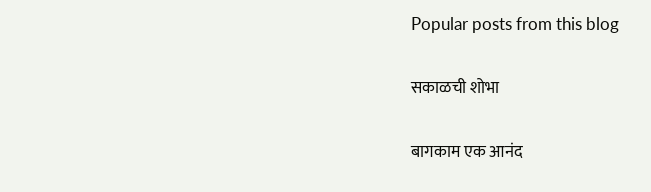Popular posts from this blog

सकाळची शोभा

बागकाम एक आनंद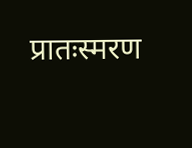प्रातःस्मरण